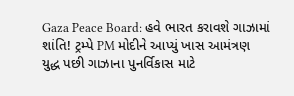Gaza Peace Board: હવે ભારત કરાવશે ગાઝામાં શાંતિ! ટ્રમ્પે PM મોદીને આપ્યું ખાસ આમંત્રણ
યુદ્ધ પછી ગાઝાના પુનર્વિકાસ માટે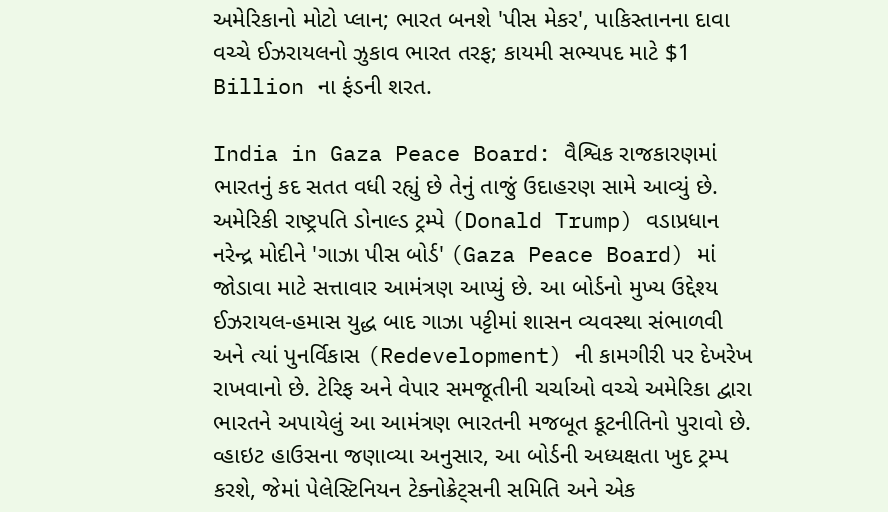અમેરિકાનો મોટો પ્લાન; ભારત બનશે 'પીસ મેકર', પાકિસ્તાનના દાવા વચ્ચે ઈઝરાયલનો ઝુકાવ ભારત તરફ; કાયમી સભ્યપદ માટે $1 Billion ના ફંડની શરત.

India in Gaza Peace Board: વૈશ્વિક રાજકારણમાં ભારતનું કદ સતત વધી રહ્યું છે તેનું તાજું ઉદાહરણ સામે આવ્યું છે. અમેરિકી રાષ્ટ્રપતિ ડોનાલ્ડ ટ્રમ્પે (Donald Trump) વડાપ્રધાન નરેન્દ્ર મોદીને 'ગાઝા પીસ બોર્ડ' (Gaza Peace Board) માં જોડાવા માટે સત્તાવાર આમંત્રણ આપ્યું છે. આ બોર્ડનો મુખ્ય ઉદ્દેશ્ય ઈઝરાયલ-હમાસ યુદ્ધ બાદ ગાઝા પટ્ટીમાં શાસન વ્યવસ્થા સંભાળવી અને ત્યાં પુનર્વિકાસ (Redevelopment) ની કામગીરી પર દેખરેખ રાખવાનો છે. ટેરિફ અને વેપાર સમજૂતીની ચર્ચાઓ વચ્ચે અમેરિકા દ્વારા ભારતને અપાયેલું આ આમંત્રણ ભારતની મજબૂત કૂટનીતિનો પુરાવો છે. વ્હાઇટ હાઉસના જણાવ્યા અનુસાર, આ બોર્ડની અધ્યક્ષતા ખુદ ટ્રમ્પ કરશે, જેમાં પેલેસ્ટિનિયન ટેક્નોક્રેટ્સની સમિતિ અને એક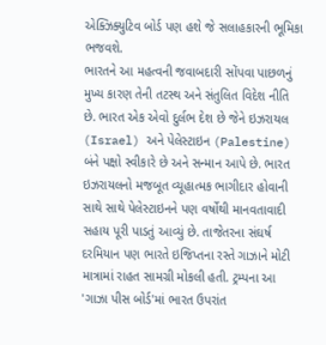એક્ઝિક્યુટિવ બોર્ડ પણ હશે જે સલાહકારની ભૂમિકા ભજવશે.
ભારતને આ મહત્વની જવાબદારી સોંપવા પાછળનું મુખ્ય કારણ તેની તટસ્થ અને સંતુલિત વિદેશ નીતિ છે. ભારત એક એવો દુર્લભ દેશ છે જેને ઇઝરાયલ (Israel) અને પેલેસ્ટાઇન (Palestine) બંને પક્ષો સ્વીકારે છે અને સન્માન આપે છે. ભારત ઇઝરાયલનો મજબૂત વ્યૂહાત્મક ભાગીદાર હોવાની સાથે સાથે પેલેસ્ટાઇનને પણ વર્ષોથી માનવતાવાદી સહાય પૂરી પાડતું આવ્યું છે. તાજેતરના સંઘર્ષ દરમિયાન પણ ભારતે ઇજિપ્તના રસ્તે ગાઝાને મોટી માત્રામાં રાહત સામગ્રી મોકલી હતી. ટ્રમ્પના આ 'ગાઝા પીસ બોર્ડ'માં ભારત ઉપરાંત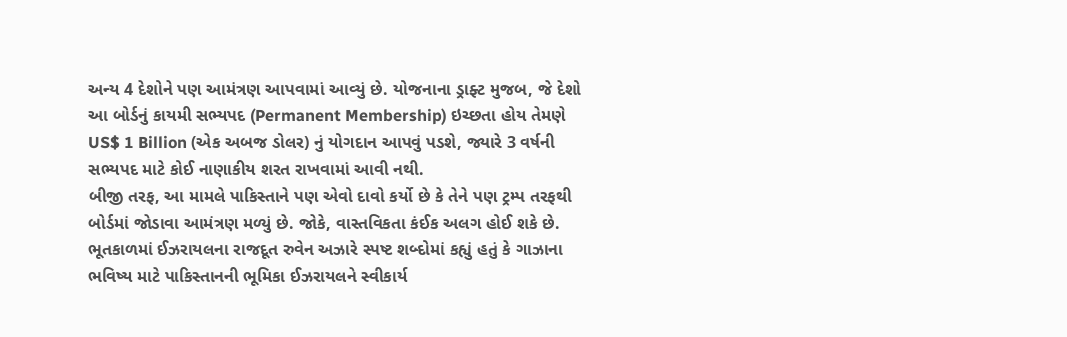અન્ય 4 દેશોને પણ આમંત્રણ આપવામાં આવ્યું છે. યોજનાના ડ્રાફ્ટ મુજબ, જે દેશો આ બોર્ડનું કાયમી સભ્યપદ (Permanent Membership) ઇચ્છતા હોય તેમણે US$ 1 Billion (એક અબજ ડોલર) નું યોગદાન આપવું પડશે, જ્યારે 3 વર્ષની સભ્યપદ માટે કોઈ નાણાકીય શરત રાખવામાં આવી નથી.
બીજી તરફ, આ મામલે પાકિસ્તાને પણ એવો દાવો કર્યો છે કે તેને પણ ટ્રમ્પ તરફથી બોર્ડમાં જોડાવા આમંત્રણ મળ્યું છે. જોકે, વાસ્તવિકતા કંઈક અલગ હોઈ શકે છે. ભૂતકાળમાં ઈઝરાયલના રાજદૂત રુવેન અઝારે સ્પષ્ટ શબ્દોમાં કહ્યું હતું કે ગાઝાના ભવિષ્ય માટે પાકિસ્તાનની ભૂમિકા ઈઝરાયલને સ્વીકાર્ય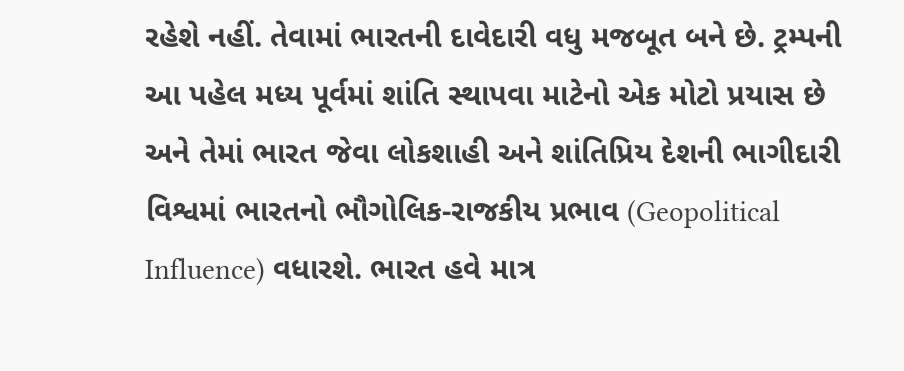રહેશે નહીં. તેવામાં ભારતની દાવેદારી વધુ મજબૂત બને છે. ટ્રમ્પની આ પહેલ મધ્ય પૂર્વમાં શાંતિ સ્થાપવા માટેનો એક મોટો પ્રયાસ છે અને તેમાં ભારત જેવા લોકશાહી અને શાંતિપ્રિય દેશની ભાગીદારી વિશ્વમાં ભારતનો ભૌગોલિક-રાજકીય પ્રભાવ (Geopolitical Influence) વધારશે. ભારત હવે માત્ર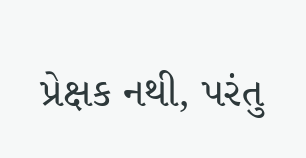પ્રેક્ષક નથી, પરંતુ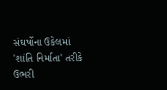સંઘર્ષોના ઉકેલમાં 'શાંતિ નિર્માતા' તરીકે ઉભરી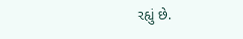રહ્યું છે.